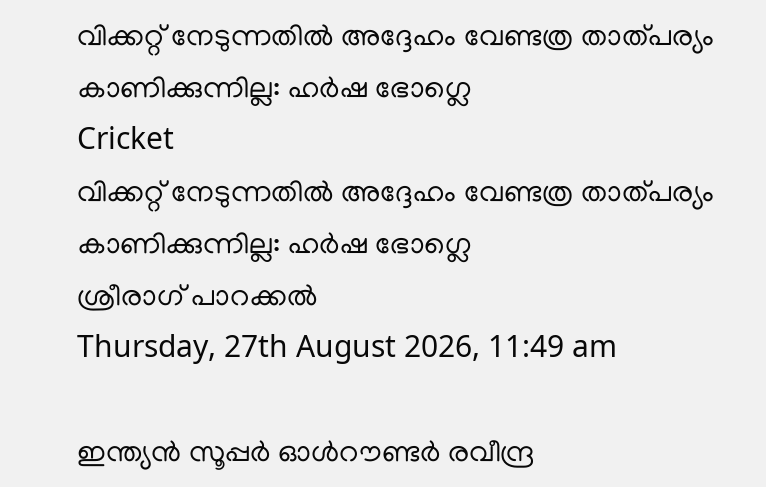വിക്കറ്റ് നേടുന്നതില്‍ അദ്ദേഹം വേണ്ടത്ര താത്പര്യം കാണിക്കുന്നില്ല: ഹര്‍ഷ ഭോഗ്ലെ
Cricket
വിക്കറ്റ് നേടുന്നതില്‍ അദ്ദേഹം വേണ്ടത്ര താത്പര്യം കാണിക്കുന്നില്ല: ഹര്‍ഷ ഭോഗ്ലെ
ശ്രീരാഗ് പാറക്കല്‍
Thursday, 27th August 2026, 11:49 am

ഇന്ത്യന്‍ സൂപ്പര്‍ ഓള്‍റൗണ്ടര്‍ രവീന്ദ്ര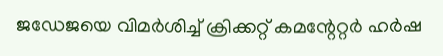ജഡേജയെ വിമര്‍ശിച്ച് ക്രിക്കറ്റ് കമന്റേറ്റര്‍ ഹര്‍ഷ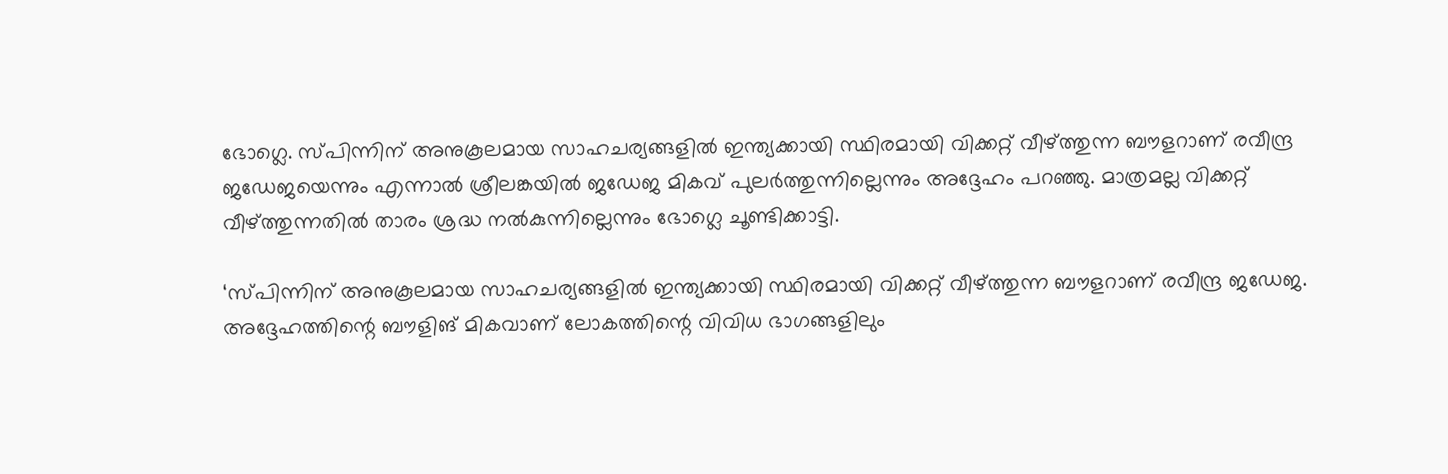ഭോഗ്ലെ. സ്പിന്നിന് അനുകൂലമായ സാഹചര്യങ്ങളില്‍ ഇന്ത്യക്കായി സ്ഥിരമായി വിക്കറ്റ് വീഴ്ത്തുന്ന ബൗളറാണ് രവീന്ദ്ര ജഡേജയെന്നും എന്നാല്‍ ശ്രീലങ്കയില്‍ ജഡേജ മികവ് പുലര്‍ത്തുന്നില്ലെന്നും അദ്ദേഹം പറഞ്ഞു. മാത്രമല്ല വിക്കറ്റ് വീഴ്ത്തുന്നതില്‍ താരം ശ്രദ്ധ നല്‍കുന്നില്ലെന്നും ഭോഗ്ലെ ചൂണ്ടിക്കാട്ടി.

‘സ്പിന്നിന് അനുകൂലമായ സാഹചര്യങ്ങളില്‍ ഇന്ത്യക്കായി സ്ഥിരമായി വിക്കറ്റ് വീഴ്ത്തുന്ന ബൗളറാണ് രവീന്ദ്ര ജഡേജ. അദ്ദേഹത്തിന്റെ ബൗളിങ് മികവാണ് ലോകത്തിന്റെ വിവിധ ഭാഗങ്ങളിലും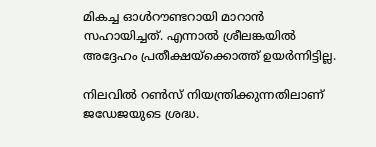മികച്ച ഓള്‍റൗണ്ടറായി മാറാന്‍ സഹായിച്ചത്. എന്നാല്‍ ശ്രീലങ്കയില്‍ അദ്ദേഹം പ്രതീക്ഷയ്ക്കൊത്ത് ഉയര്‍ന്നിട്ടില്ല.

നിലവില്‍ റണ്‍സ് നിയന്ത്രിക്കുന്നതിലാണ് ജഡേജയുടെ ശ്രദ്ധ.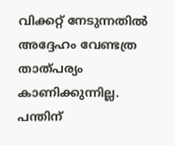വിക്കറ്റ് നേടുന്നതില്‍ അദ്ദേഹം വേണ്ടത്ര താത്പര്യം കാണിക്കുന്നില്ല. പന്തിന്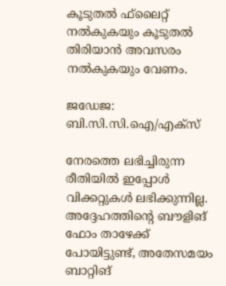കൂടുതല്‍ ഫ്‌ലൈറ്റ് നല്‍കുകയും കൂടുതല്‍ തിരിയാന്‍ അവസരം നല്‍കുകയും വേണം.

ജഡേജ: ബി.സി.സി.ഐ/എക്സ്

നേരത്തെ ലഭിച്ചിരുന്ന രീതിയില്‍ ഇപ്പോള്‍ വിക്കറ്റുകള്‍ ലഭിക്കുന്നില്ല. അദ്ദേഹത്തിന്റെ ബൗളിങ് ഫോം താഴേക്ക് പോയിട്ടുണ്ട്, അതേസമയം ബാറ്റിങ്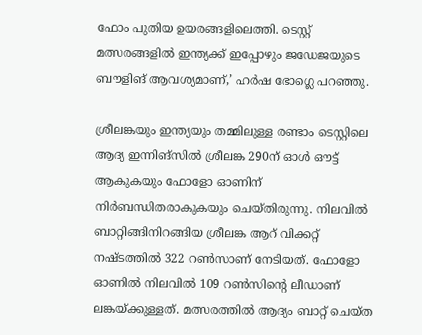ഫോം പുതിയ ഉയരങ്ങളിലെത്തി. ടെസ്റ്റ് മത്സരങ്ങളില്‍ ഇന്ത്യക്ക് ഇപ്പോഴും ജഡേജയുടെ ബൗളിങ് ആവശ്യമാണ്,’ ഹര്‍ഷ ഭോഗ്ലെ പറഞ്ഞു.

ശ്രീലങ്കയും ഇന്ത്യയും തമ്മിലുള്ള രണ്ടാം ടെസ്റ്റിലെ ആദ്യ ഇന്നിങ്‌സില്‍ ശ്രീലങ്ക 290ന് ഓള്‍ ഔട്ട് ആകുകയും ഫോളോ ഓണിന് നിര്‍ബന്ധിതരാകുകയും ചെയ്തിരുന്നു. നിലവില്‍ ബാറ്റിങ്ങിനിറങ്ങിയ ശ്രീലങ്ക ആറ് വിക്കറ്റ് നഷ്ടത്തില്‍ 322 റണ്‍സാണ് നേടിയത്. ഫോളോ ഓണില്‍ നിലവില്‍ 109 റണ്‍സിന്റെ ലീഡാണ് ലങ്കയ്ക്കുള്ളത്. മത്സരത്തില്‍ ആദ്യം ബാറ്റ് ചെയ്ത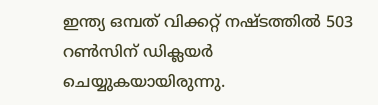ഇന്ത്യ ഒമ്പത് വിക്കറ്റ് നഷ്ടത്തില്‍ 503 റണ്‍സിന് ഡിക്ലയര്‍ ചെയ്യുകയായിരുന്നു.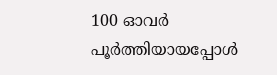100 ഓവര്‍ പൂര്‍ത്തിയായപ്പോള്‍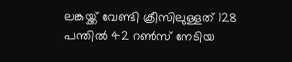ലങ്കയ്ക്ക് വേണ്ടി ക്രീസിലുള്ളത് 128 പന്തില്‍ 42 റണ്‍സ് നേടിയ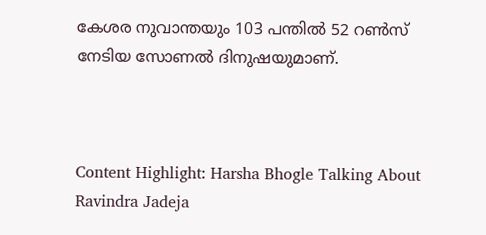കേശര നുവാന്തയും 103 പന്തില്‍ 52 റണ്‍സ് നേടിയ സോണല്‍ ദിനുഷയുമാണ്.



Content Highlight: Harsha Bhogle Talking About Ravindra Jadeja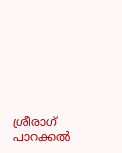ശ്രീരാഗ് പാറക്കല്‍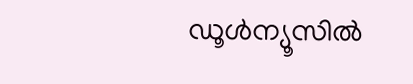ഡൂള്‍ന്യൂസില്‍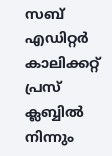സബ് എഡിറ്റര്‍ കാലിക്കറ്റ് പ്രസ് ക്ലബ്ബില്‍ നിന്നും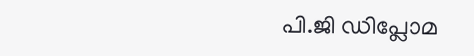പി.ജി ഡിപ്ലോമ